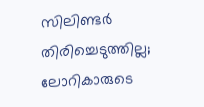സിലിണ്ടര്‍ തിരിച്ചെടുത്തില്ല; ലോറികാരുടെ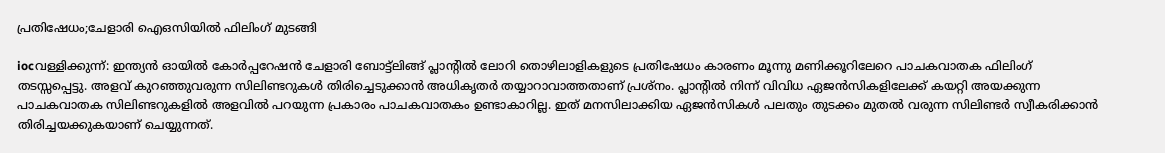പ്രതിഷേധം;ചേളാരി ഐഒസിയില്‍ ഫിലിംഗ്‌ മുടങ്ങി

iocവള്ളിക്കുന്ന്‌: ഇന്ത്യന്‍ ഓയില്‍ കോര്‍പ്പറേഷന്‍ ചേളാരി ബോട്ട്‌ലിങ്ങ്‌ പ്ലാന്റില്‍ ലോറി തൊഴിലാളികളുടെ പ്രതിഷേധം കാരണം മൂന്നു മണിക്കൂറിലേറെ പാചകവാതക ഫിലിംഗ്‌ തടസ്സപ്പെട്ടു. അളവ്‌ കുറഞ്ഞുവരുന്ന സിലിണ്ടറുകള്‍ തിരിച്ചെടുക്കാന്‍ അധികൃതര്‍ തയ്യാറാവാത്തതാണ്‌ പ്രശ്‌നം. പ്ലാന്റില്‍ നിന്ന്‌ വിവിധ ഏജന്‍സികളിലേക്ക്‌ കയറ്റി അയക്കുന്ന പാചകവാതക സിലിണ്ടറുകളില്‍ അളവില്‍ പറയുന്ന പ്രകാരം പാചകവാതകം ഉണ്ടാകാറില്ല. ഇത്‌ മനസിലാക്കിയ ഏജന്‍സികള്‍ പലതും തുടക്കം മുതല്‍ വരുന്ന സിലിണ്ടര്‍ സ്വീകരിക്കാന്‍ തിരിച്ചയക്കുകയാണ്‌ ചെയ്യുന്നത്‌.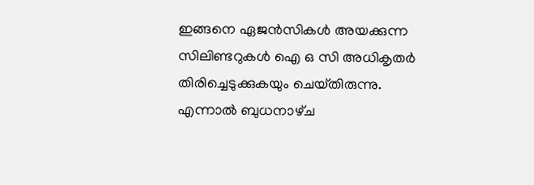ഇങ്ങനെ ഏജന്‍സികള്‍ അയക്കുന്ന സിലിണ്ടറുകള്‍ ഐ ഒ സി അധികൃതര്‍ തിരിച്ചെടുക്കുകയും ചെയ്‌തിരുന്നു. എന്നാല്‍ ബുധനാഴ്‌ച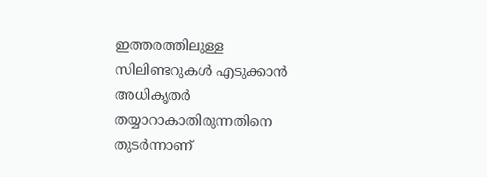ഇത്തരത്തിലുള്ള സിലിണ്ടറുകള്‍ എടുക്കാന്‍ അധികൃതര്‍ തയ്യാറാകാതിരുന്നതിനെ തുടര്‍ന്നാണ്‌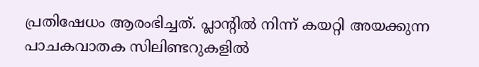പ്രതിഷേധം ആരംഭിച്ചത്‌. പ്ലാന്റില്‍ നിന്ന്‌ കയറ്റി അയക്കുന്ന പാചകവാതക സിലിണ്ടറുകളില്‍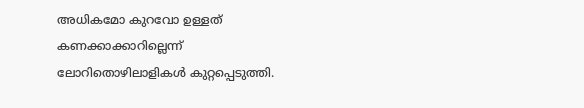അധികമോ കുറവോ ഉള്ളത്‌ കണക്കാക്കാറില്ലെന്ന്‌ ലോറിതൊഴിലാളികള്‍ കുറ്റപ്പെടുത്തി.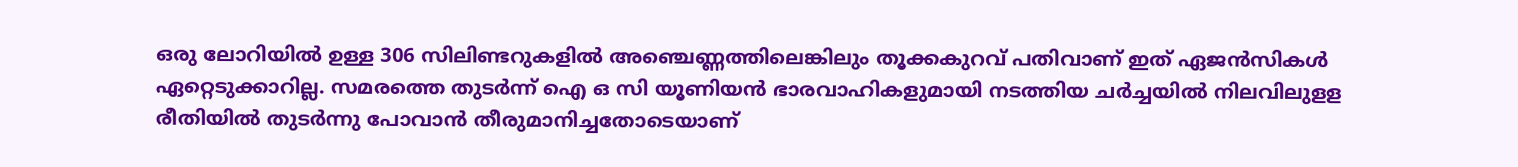ഒരു ലോറിയില്‍ ഉള്ള 306 സിലിണ്ടറുകളില്‍ അഞ്ചെണ്ണത്തിലെങ്കിലും തൂക്കകുറവ്‌ പതിവാണ്‌ ഇത്‌ ഏജന്‍സികള്‍ ഏറ്റെടുക്കാറില്ല. സമരത്തെ തുടര്‍ന്ന്‌ ഐ ഒ സി യൂണിയന്‍ ഭാരവാഹികളുമായി നടത്തിയ ചര്‍ച്ചയില്‍ നിലവിലുളള രീതിയില്‍ തുടര്‍ന്നു പോവാന്‍ തീരുമാനിച്ചതോടെയാണ്‌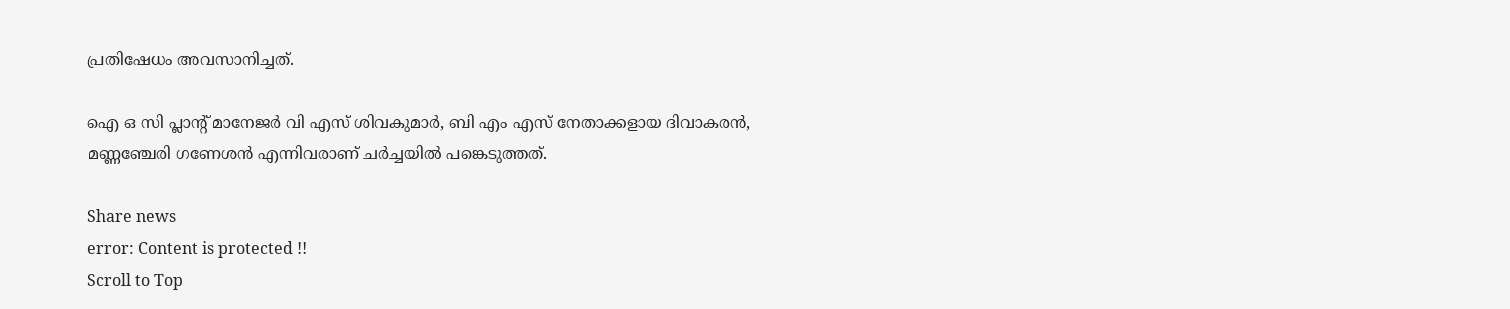പ്രതിഷേധം അവസാനിച്ചത്‌.

ഐ ഒ സി പ്ലാന്റ്‌ മാനേജര്‍ വി എസ്‌ ശിവകുമാര്‍, ബി എം എസ്‌ നേതാക്കളായ ദിവാകരന്‍, മണ്ണഞ്ചേരി ഗണേശന്‍ എന്നിവരാണ്‌ ചര്‍ച്ചയില്‍ പങ്കെടുത്തത്‌.

Share news
error: Content is protected !!
Scroll to Top